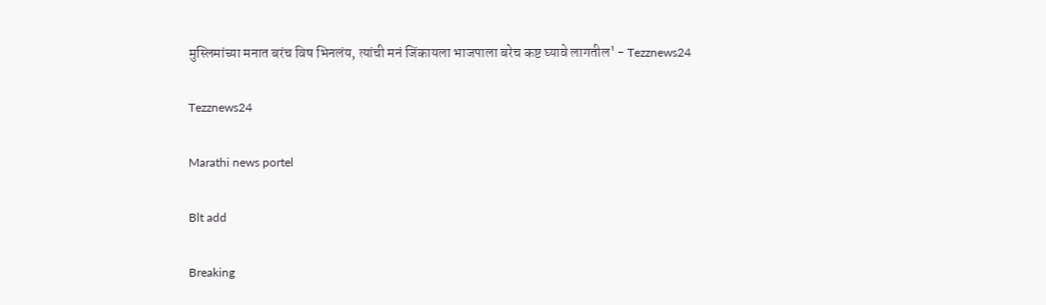मुस्लिमांच्या मनात बरंच विष भिनलंय, त्यांची मनं जिंकायला भाजपाला बरेच कष्ट घ्यावे लागतील' - Tezznews24

Tezznews24

Marathi news portel

Blt add

Breaking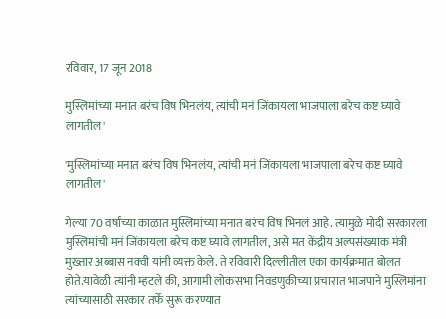रविवार, 17 जून 2018

मुस्लिमांच्या मनात बरंच विष भिनलंय, त्यांची मनं जिंकायला भाजपाला बरेच कष्ट घ्यावे लागतील'

'मुस्लिमांच्या मनात बरंच विष भिनलंय, त्यांची मनं जिंकायला भाजपाला बरेच कष्ट घ्यावे लागतील'

गेल्या 70 वर्षांच्या काळात मुस्लिमांच्या मनात बरंच विष भिनलं आहे. त्यामुळे मोदी सरकारला मुस्लिमांची मनं जिंकायला बरेच कष्ट घ्यावे लागतील, असे मत केंद्रीय अल्पसंख्याक मंत्री मुख्तार अब्बास नक्वी यांनी व्यक्त केले. ते रविवारी दिल्लीतील एका कार्यक्रमात बोलत होते.यावेळी त्यांनी म्हटले की, आगामी लोकसभा निवडणुकीच्या प्रचारात भाजपाने मुस्लिमांना त्यांच्यासाठी सरकार तर्फे सुरू करण्यात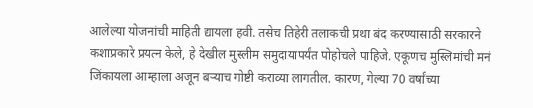आलेल्या योजनांची माहिती द्यायला हवी. तसेच तिहेरी तलाकची प्रथा बंद करण्यासाठी सरकारने कशाप्रकारे प्रयत्न केले, हे देखील मुस्लीम समुदायापर्यंत पोहोचले पाहिजे. एकूणच मुस्लिमांची मनं जिंकायला आम्हाला अजून बऱ्याच गोष्टी कराव्या लागतील. कारण, गेल्या 70 वर्षांच्या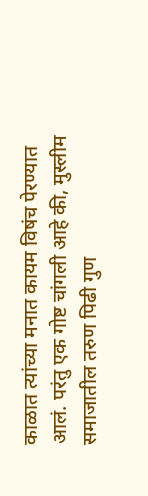काळात त्यांच्या मनात कायम विषंच पेरण्यात आलं. परंतु एक गोष्ट चांगली आहे की, मुस्लीम समाजातील तरुण पिढी गुण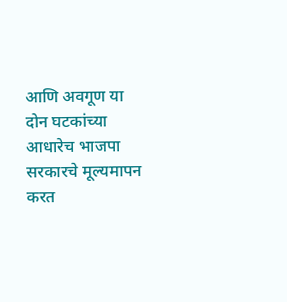आणि अवगूण या दोन घटकांच्या आधारेच भाजपा सरकारचे मूल्यमापन करत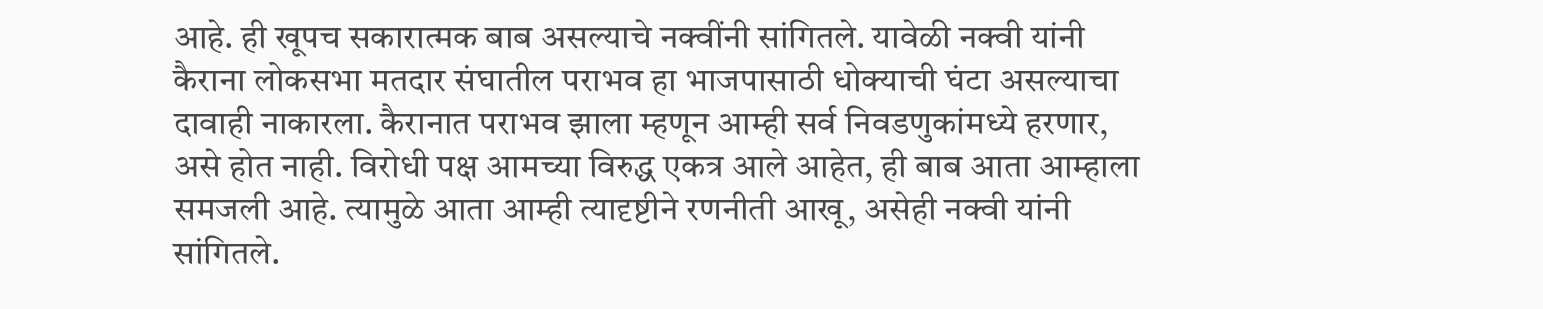आहे. ही खूपच सकारात्मक बाब असल्याचे नक्वींनी सांगितले. यावेळी नक्वी यांनी कैराना लोकसभा मतदार संघातील पराभव हा भाजपासाठी धोक्याची घंटा असल्याचा दावाही नाकारला. कैरानात पराभव झाला म्हणून आम्ही सर्व निवडणुकांमध्ये हरणार, असे होत नाही. विरोधी पक्ष आमच्या विरुद्ध एकत्र आले आहेत, ही बाब आता आम्हाला समजली आहे. त्यामुळे आता आम्ही त्यादृष्टीने रणनीती आखू, असेही नक्वी यांनी सांगितले.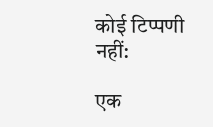कोई टिप्पणी नहीं:

एक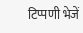टिप्पणी भेजें